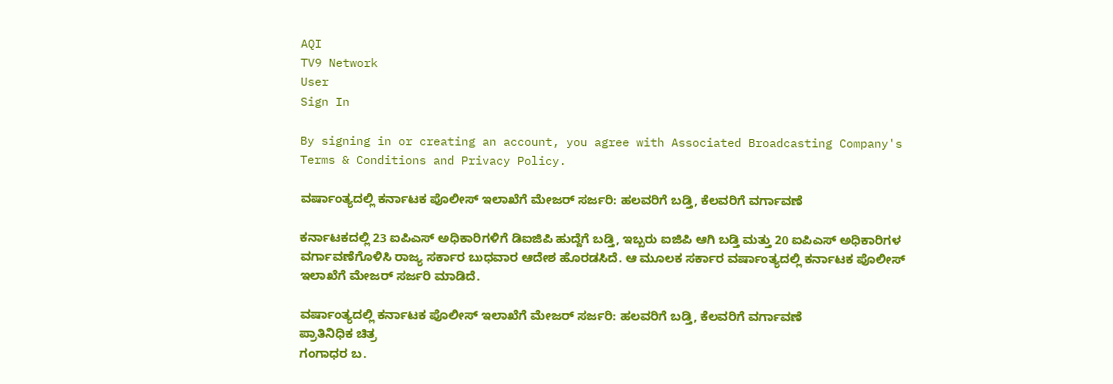AQI
TV9 Network
User
Sign In

By signing in or creating an account, you agree with Associated Broadcasting Company's Terms & Conditions and Privacy Policy.

ವರ್ಷಾಂತ್ಯದಲ್ಲಿ ಕರ್ನಾಟಕ ಪೊಲೀಸ್ ಇಲಾಖೆಗೆ ಮೇಜರ್ ಸರ್ಜರಿ: ಹಲವರಿಗೆ ಬಡ್ತಿ, ಕೆಲವರಿಗೆ ವರ್ಗಾವಣೆ

ಕರ್ನಾಟಕದಲ್ಲಿ 23 ಐಪಿಎಸ್‌ ಅಧಿಕಾರಿಗಳಿಗೆ ಡಿಐಜಿಪಿ ಹುದ್ದೆಗೆ ಬಡ್ತಿ, ಇಬ್ಬರು ಐಜಿಪಿ ಆಗಿ ಬಡ್ತಿ ಮತ್ತು 20 ಐಪಿಎಸ್ ಅಧಿಕಾರಿಗಳ ವರ್ಗಾವಣೆಗೊಳಿಸಿ ರಾಜ್ಯ ಸರ್ಕಾರ ಬುಧವಾರ ಆದೇಶ ಹೊರಡಸಿದೆ. ಆ ಮೂಲಕ ಸರ್ಕಾರ ವರ್ಷಾಂತ್ಯದಲ್ಲಿ ಕರ್ನಾಟಕ ಪೊಲೀಸ್ ಇಲಾಖೆಗೆ ಮೇಜರ್ ಸರ್ಜರಿ ಮಾಡಿದೆ.

ವರ್ಷಾಂತ್ಯದಲ್ಲಿ ಕರ್ನಾಟಕ ಪೊಲೀಸ್ ಇಲಾಖೆಗೆ ಮೇಜರ್ ಸರ್ಜರಿ: ಹಲವರಿಗೆ ಬಡ್ತಿ, ಕೆಲವರಿಗೆ ವರ್ಗಾವಣೆ
ಪ್ರಾತಿನಿಧಿಕ ಚಿತ್ರ
ಗಂಗಾಧರ ಬ.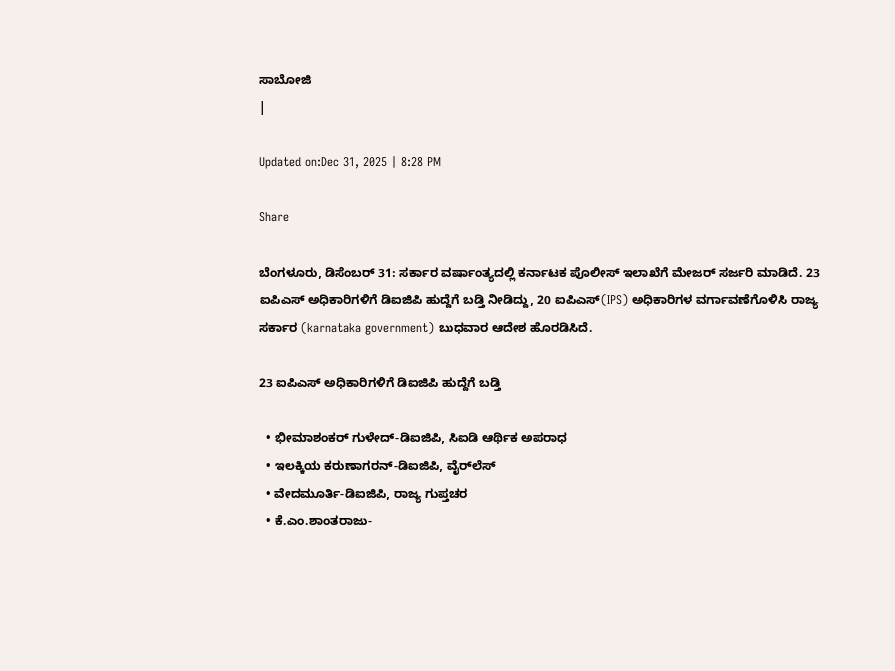ಸಾಬೋಜಿ
|

Updated on:Dec 31, 2025 | 8:28 PM

Share

ಬೆಂಗಳೂರು, ಡಿಸೆಂಬರ್ 31: ಸರ್ಕಾರ ವರ್ಷಾಂತ್ಯದಲ್ಲಿ ಕರ್ನಾಟಕ ಪೊಲೀಸ್ ಇಲಾಖೆಗೆ ಮೇಜರ್ ಸರ್ಜರಿ ಮಾಡಿದೆ. 23 ಐಪಿಎಸ್‌ ಅಧಿಕಾರಿಗಳಿಗೆ ಡಿಐಜಿಪಿ ಹುದ್ದೆಗೆ ಬಡ್ತಿ ನೀಡಿದ್ದು, 20 ಐಪಿಎಸ್(IPS) ಅಧಿಕಾರಿಗಳ ವರ್ಗಾವಣೆಗೊಳಿಸಿ ರಾಜ್ಯ ಸರ್ಕಾರ (karnataka government) ಬುಧವಾರ ಆದೇಶ ಹೊರಡಿಸಿದೆ.

23 ಐಪಿಎಸ್‌ ಅಧಿಕಾರಿಗಳಿಗೆ ಡಿಐಜಿಪಿ ಹುದ್ದೆಗೆ ಬಡ್ತಿ

  • ಭೀಮಾಶಂಕರ್ ಗುಳೇದ್-ಡಿಐಜಿಪಿ, ಸಿಐಡಿ ಆರ್ಥಿಕ ಅಪರಾಧ
  • ಇಲಕ್ಕಿಯ ಕರುಣಾಗರನ್-ಡಿಐಜಿಪಿ, ವೈರ್‌ಲೆಸ್
  • ವೇದಮೂರ್ತಿ-ಡಿಐಜಿಪಿ, ರಾಜ್ಯ ಗುಪ್ತಚರ
  • ಕೆ.ಎಂ.ಶಾಂತರಾಜು-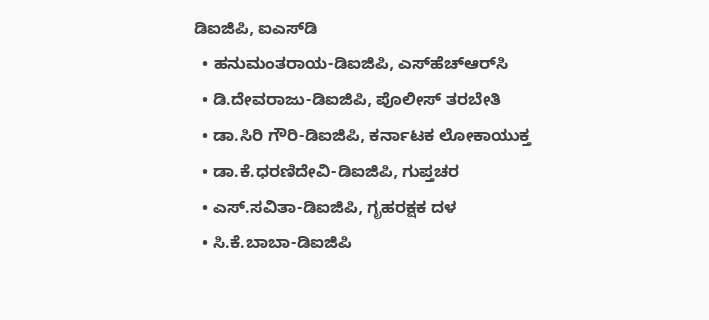ಡಿಐಜಿಪಿ, ಐಎಸ್‌ಡಿ
  • ಹನುಮಂತರಾಯ-ಡಿಐಜಿಪಿ, ಎಸ್‌ಹೆಚ್‌ಆರ್‌ಸಿ
  • ಡಿ.ದೇವರಾಜು-ಡಿಐಜಿಪಿ, ಪೊಲೀಸ್‌ ತರಬೇತಿ
  • ಡಾ.ಸಿರಿ ಗೌರಿ-ಡಿಐಜಿಪಿ, ಕರ್ನಾಟಕ ಲೋಕಾಯುಕ್ತ
  • ಡಾ.ಕೆ.ಧರಣಿದೇವಿ-ಡಿಐಜಿಪಿ, ಗುಪ್ತಚರ
  • ಎಸ್.ಸವಿತಾ-ಡಿಐಜಿಪಿ, ಗೃಹರಕ್ಷಕ ದಳ
  • ಸಿ.ಕೆ.ಬಾಬಾ-ಡಿಐಜಿಪಿ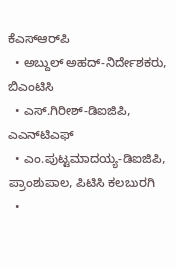ಕೆಎಸ್‌ಆರ್‌ಪಿ
  • ಅಬ್ದುಲ್ ಅಹದ್-ನಿರ್ದೇಶಕರು, ಬಿಎಂಟಿಸಿ
  • ಎಸ್.ಗಿರೀಶ್-ಡಿಐಜಿಪಿ, ಎಎನ್‌ಟಿಎಫ್
  • ಎಂ.ಪುಟ್ಟಮಾದಯ್ಯ-ಡಿಐಜಿಪಿ, ಪ್ರಾಂಶುಪಾಲ, ಪಿಟಿಸಿ ಕಲಬುರಗಿ
  •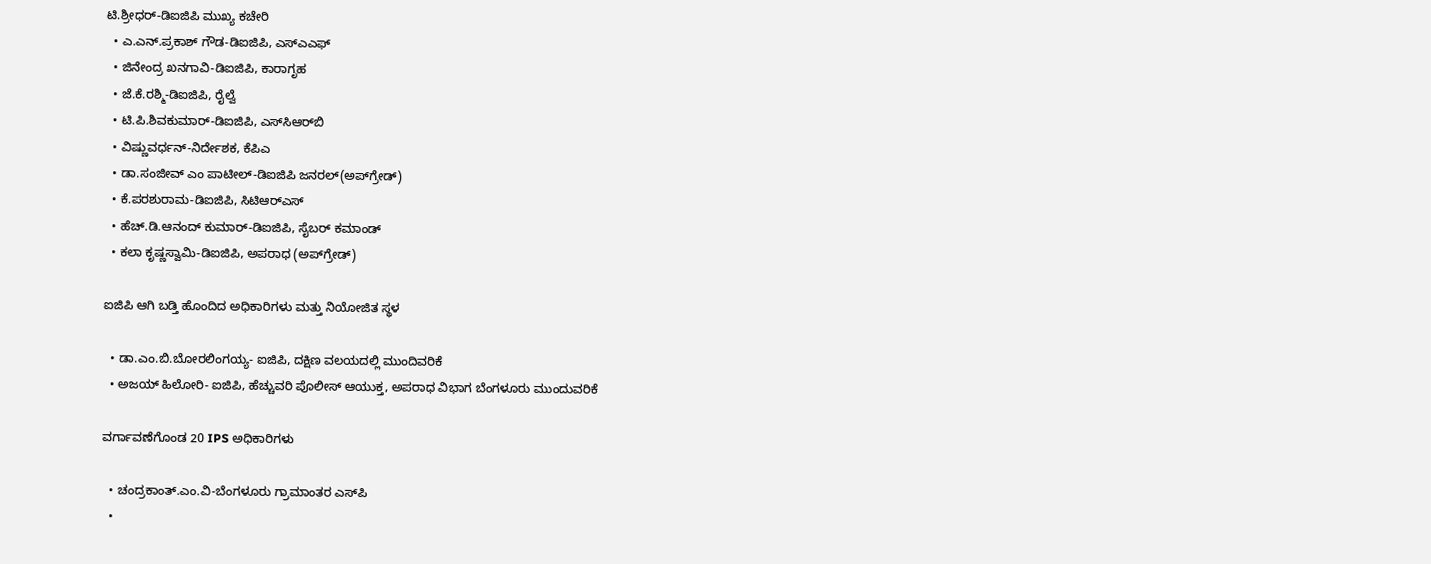ಟಿ.ಶ್ರೀಧರ್‌-ಡಿಐಜಿಪಿ ಮುಖ್ಯ ಕಚೇರಿ
  • ಎ.ಎನ್.ಪ್ರಕಾಶ್ ಗೌಡ-ಡಿಐಜಿಪಿ, ಎಸ್‌ಎಎಫ್
  • ಜಿನೇಂದ್ರ ಖನಗಾವಿ-ಡಿಐಜಿಪಿ, ಕಾರಾಗೃಹ
  • ಜೆ.ಕೆ.ರಶ್ಮಿ-ಡಿಐಜಿಪಿ, ರೈಲ್ವೆ
  • ಟಿ.ಪಿ.ಶಿವಕುಮಾರ್-ಡಿಐಜಿಪಿ, ಎಸ್‌ಸಿಆರ್‌ಬಿ
  • ವಿಷ್ಣುವರ್ಧನ್-ನಿರ್ದೇಶಕ, ಕೆಪಿಎ
  • ಡಾ.ಸಂಜೀವ್ ಎಂ ಪಾಟೀಲ್-ಡಿಐಜಿಪಿ ಜನರಲ್(ಅಪ್‌ಗ್ರೇಡ್)
  • ಕೆ.ಪರಶುರಾಮ-ಡಿಐಜಿಪಿ, ಸಿಟಿಆರ್‌ಎಸ್
  • ಹೆಚ್‌.ಡಿ.ಆನಂದ್ ಕುಮಾರ್-ಡಿಐಜಿಪಿ, ಸೈಬರ್ ಕಮಾಂಡ್
  • ಕಲಾ ಕೃಷ್ಣಸ್ವಾಮಿ-ಡಿಐಜಿಪಿ, ಅಪರಾಧ (ಅಪ್‌ಗ್ರೇಡ್)

ಐಜಿಪಿ ಆಗಿ ಬಡ್ತಿ ಹೊಂದಿದ ಅಧಿಕಾರಿಗಳು ಮತ್ತು ನಿಯೋಜಿತ ಸ್ಥಳ

  • ಡಾ.ಎಂ.ಬಿ.ಬೋರಲಿಂಗಯ್ಯ- ಐಜಿಪಿ, ದಕ್ಷಿಣ ವಲಯದಲ್ಲಿ ಮುಂದಿವರಿಕೆ
  • ಅಜಯ್ ಹಿಲೋರಿ- ಐಜಿಪಿ, ಹೆಚ್ಚುವರಿ ಪೊಲೀಸ್ ಆಯುಕ್ತ, ಅಪರಾಧ ವಿಭಾಗ ಬೆಂಗಳೂರು ಮುಂದುವರಿಕೆ

ವರ್ಗಾವಣೆಗೊಂಡ 20 IPS ಅಧಿಕಾರಿಗಳು

  • ಚಂದ್ರಕಾಂತ್.ಎಂ.ವಿ-ಬೆಂಗಳೂರು ಗ್ರಾಮಾಂತರ ಎಸ್‌ಪಿ
  •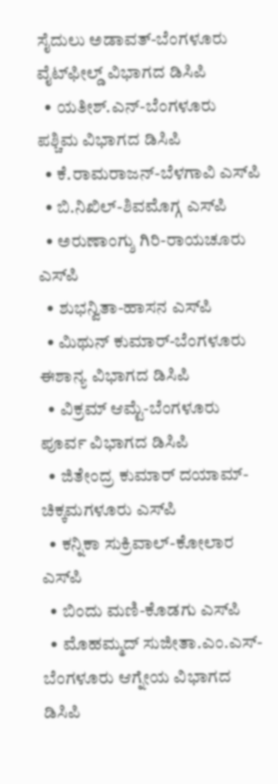ಸೈದುಲು ಅಡಾವತ್-ಬೆಂಗಳೂರು ವೈಟ್‌ಫೀಲ್ಡ್ ವಿಭಾಗದ ಡಿಸಿಪಿ
  • ಯತೀಶ್.ಎನ್-ಬೆಂಗಳೂರು ಪಶ್ಚಿಮ ವಿಭಾಗದ ಡಿಸಿಪಿ
  • ಕೆ.ರಾಮರಾಜನ್-ಬೆಳಗಾವಿ ಎಸ್‌ಪಿ
  • ಬಿ.ನಿಖಿಲ್-ಶಿವಮೊಗ್ಗ ಎಸ್‌ಪಿ
  • ಅರುಣಾಂಗ್ಶು ಗಿರಿ-ರಾಯಚೂರು ಎಸ್‌ಪಿ
  • ಶುಭನ್ವಿತಾ-ಹಾಸನ ಎಸ್‌ಪಿ
  • ಮಿಥುನ್ ಕುಮಾರ್-ಬೆಂಗಳೂರು ಈಶಾನ್ಯ ವಿಭಾಗದ ಡಿಸಿಪಿ
  • ವಿಕ್ರಮ್ ಆಮ್ಟೆ-ಬೆಂಗಳೂರು ಪೂರ್ವ ವಿಭಾಗದ ಡಿಸಿಪಿ
  • ಜಿತೇಂದ್ರ ಕುಮಾರ್ ದಯಾಮ್-ಚಿಕ್ಕಮಗಳೂರು ಎಸ್‌ಪಿ
  • ಕನ್ನಿಕಾ ಸುಕ್ರಿವಾಲ್-ಕೋಲಾರ ಎಸ್‌ಪಿ
  • ಬಿಂದು ಮಣಿ-ಕೊಡಗು ಎಸ್‌ಪಿ
  • ಮೊಹಮ್ಮದ್ ಸುಜೀತಾ.ಎಂ.ಎಸ್-ಬೆಂಗಳೂರು ಆಗ್ನೇಯ ವಿಭಾಗದ ಡಿಸಿಪಿ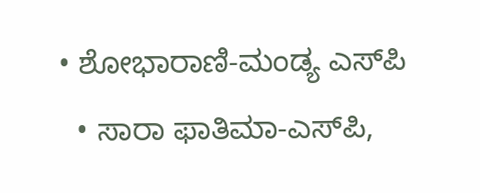• ಶೋಭಾರಾಣಿ-ಮಂಡ್ಯ ಎಸ್‌ಪಿ
  • ಸಾರಾ ಫಾತಿಮಾ-ಎಸ್‌ಪಿ,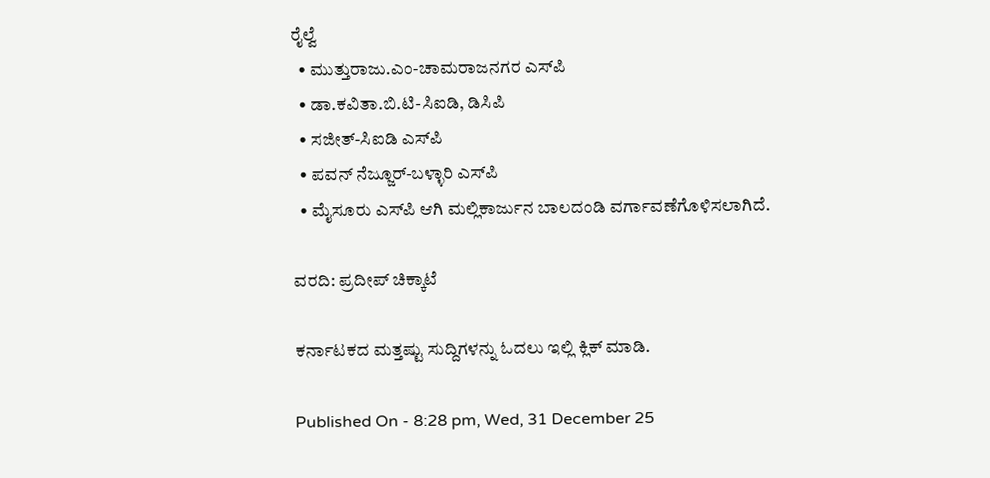ರೈಲ್ವೆ
  • ಮುತ್ತುರಾಜು.ಎಂ-ಚಾಮರಾಜನಗರ ಎಸ್‌ಪಿ
  • ಡಾ.ಕವಿತಾ.ಬಿ.ಟಿ-ಸಿಐಡಿ, ಡಿಸಿಪಿ
  • ಸಜೀತ್-ಸಿಐಡಿ ಎಸ್‌ಪಿ
  • ಪವನ್ ನೆಜ್ಜೂರ್-ಬಳ್ಳಾರಿ ಎಸ್‌ಪಿ
  • ಮೈಸೂರು ಎಸ್‌ಪಿ ಆಗಿ ಮಲ್ಲಿಕಾರ್ಜುನ ಬಾಲದಂಡಿ ವರ್ಗಾವಣೆಗೊಳಿಸಲಾಗಿದೆ.

ವರದಿ: ಪ್ರದೀಪ್ ಚಿಕ್ಕಾಟೆ

ಕರ್ನಾಟಕದ ಮತ್ತಷ್ಟು ಸುದ್ದಿಗಳನ್ನು ಓದಲು ಇಲ್ಲಿ ಕ್ಲಿಕ್ ಮಾಡಿ.

Published On - 8:28 pm, Wed, 31 December 25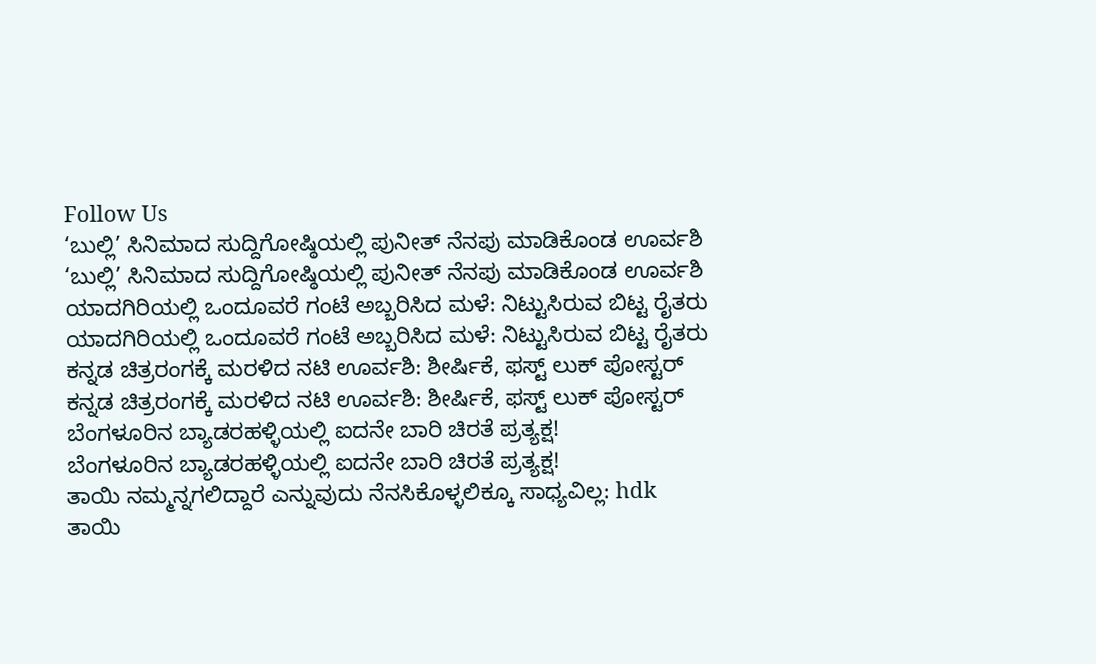Follow Us
‘ಬುಲ್ಲಿ’ ಸಿನಿಮಾದ ಸುದ್ದಿಗೋಷ್ಠಿಯಲ್ಲಿ ಪುನೀತ್ ನೆನಪು ಮಾಡಿಕೊಂಡ ಊರ್ವಶಿ
‘ಬುಲ್ಲಿ’ ಸಿನಿಮಾದ ಸುದ್ದಿಗೋಷ್ಠಿಯಲ್ಲಿ ಪುನೀತ್ ನೆನಪು ಮಾಡಿಕೊಂಡ ಊರ್ವಶಿ
ಯಾದಗಿರಿಯಲ್ಲಿ ಒಂದೂವರೆ ಗಂಟೆ ಅಬ್ಬರಿಸಿದ ಮಳೆ: ನಿಟ್ಟುಸಿರುವ ಬಿಟ್ಟ ರೈತರು
ಯಾದಗಿರಿಯಲ್ಲಿ ಒಂದೂವರೆ ಗಂಟೆ ಅಬ್ಬರಿಸಿದ ಮಳೆ: ನಿಟ್ಟುಸಿರುವ ಬಿಟ್ಟ ರೈತರು
ಕನ್ನಡ ಚಿತ್ರರಂಗಕ್ಕೆ ಮರಳಿದ ನಟಿ ಊರ್ವಶಿ: ಶೀರ್ಷಿಕೆ, ಫಸ್ಟ್ ಲುಕ್ ಪೋಸ್ಟರ್
ಕನ್ನಡ ಚಿತ್ರರಂಗಕ್ಕೆ ಮರಳಿದ ನಟಿ ಊರ್ವಶಿ: ಶೀರ್ಷಿಕೆ, ಫಸ್ಟ್ ಲುಕ್ ಪೋಸ್ಟರ್
ಬೆಂಗಳೂರಿನ ಬ್ಯಾಡರಹಳ್ಳಿಯಲ್ಲಿ ಐದನೇ ಬಾರಿ ಚಿರತೆ ಪ್ರತ್ಯಕ್ಷ!
ಬೆಂಗಳೂರಿನ ಬ್ಯಾಡರಹಳ್ಳಿಯಲ್ಲಿ ಐದನೇ ಬಾರಿ ಚಿರತೆ ಪ್ರತ್ಯಕ್ಷ!
ತಾಯಿ ನಮ್ಮನ್ನಗಲಿದ್ದಾರೆ ಎನ್ನುವುದು ನೆನಸಿಕೊಳ್ಳಲಿಕ್ಕೂ ಸಾಧ್ಯವಿಲ್ಲ: hdk
ತಾಯಿ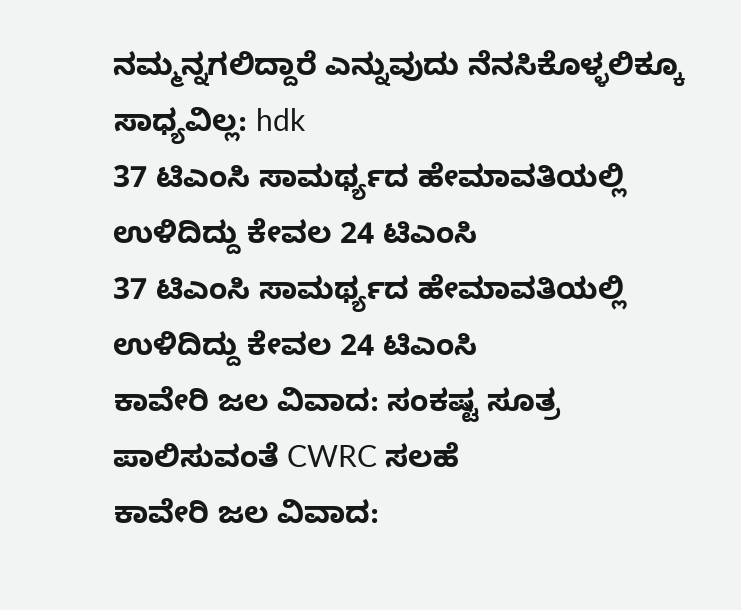ನಮ್ಮನ್ನಗಲಿದ್ದಾರೆ ಎನ್ನುವುದು ನೆನಸಿಕೊಳ್ಳಲಿಕ್ಕೂ ಸಾಧ್ಯವಿಲ್ಲ: hdk
37 ಟಿಎಂಸಿ ಸಾಮರ್ಥ್ಯದ ಹೇಮಾವತಿಯಲ್ಲಿ ಉಳಿದಿದ್ದು ಕೇವಲ 24 ಟಿಎಂಸಿ
37 ಟಿಎಂಸಿ ಸಾಮರ್ಥ್ಯದ ಹೇಮಾವತಿಯಲ್ಲಿ ಉಳಿದಿದ್ದು ಕೇವಲ 24 ಟಿಎಂಸಿ
ಕಾವೇರಿ ಜಲ ವಿವಾದ: ಸಂಕಷ್ಟ ಸೂತ್ರ ಪಾಲಿಸುವಂತೆ CWRC ಸಲಹೆ
ಕಾವೇರಿ ಜಲ ವಿವಾದ: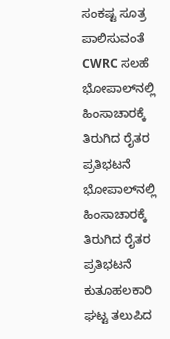ಸಂಕಷ್ಟ ಸೂತ್ರ ಪಾಲಿಸುವಂತೆ CWRC ಸಲಹೆ
ಭೋಪಾಲ್‌ನಲ್ಲಿ ಹಿಂಸಾಚಾರಕ್ಕೆ ತಿರುಗಿದ ರೈತರ ಪ್ರತಿಭಟನೆ
ಭೋಪಾಲ್‌ನಲ್ಲಿ ಹಿಂಸಾಚಾರಕ್ಕೆ ತಿರುಗಿದ ರೈತರ ಪ್ರತಿಭಟನೆ
ಕುತೂಹಲಕಾರಿ ಘಟ್ಟ ತಲುಪಿದ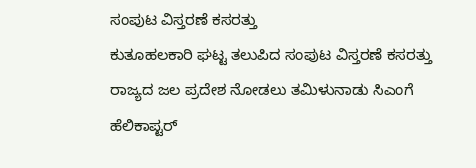ಸಂಪುಟ ವಿಸ್ತರಣೆ ಕಸರತ್ತು
ಕುತೂಹಲಕಾರಿ ಘಟ್ಟ ತಲುಪಿದ ಸಂಪುಟ ವಿಸ್ತರಣೆ ಕಸರತ್ತು
ರಾಜ್ಯದ ಜಲ ಪ್ರದೇಶ ನೋಡಲು ತಮಿಳುನಾಡು ಸಿಎಂಗೆ ಹೆಲಿಕಾಪ್ಟರ್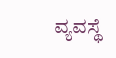ವ್ಯವಸ್ಥೆ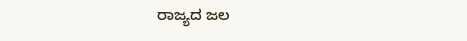ರಾಜ್ಯದ ಜಲ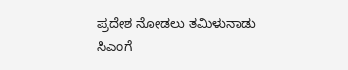ಪ್ರದೇಶ ನೋಡಲು ತಮಿಳುನಾಡು ಸಿಎಂಗೆ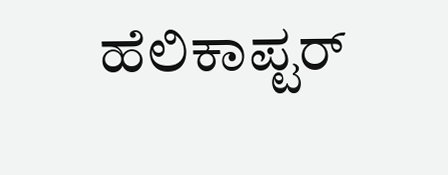ಹೆಲಿಕಾಪ್ಟರ್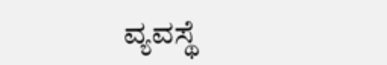ವ್ಯವಸ್ಥೆ